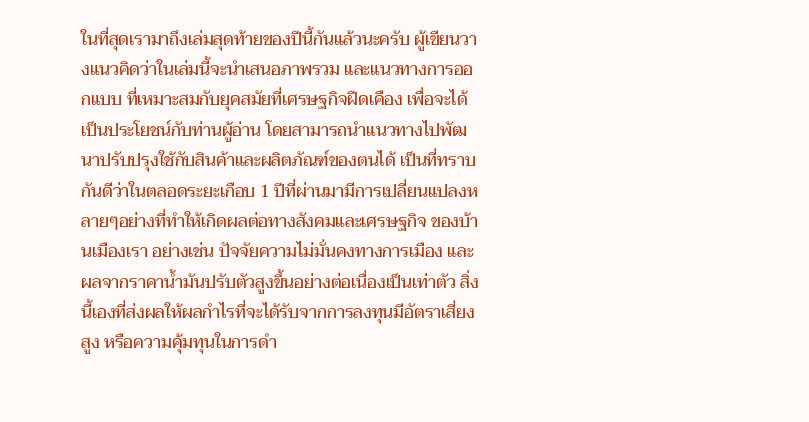ในที่สุดเรามาถึงเล่มสุดท้ายของปีนี้กันแล้วนะครับ ผู้เขียนวางแนวคิดว่าในเล่มนี้จะนำเสนอภาพรวม และแนวทางการออกแบบ ที่เหมาะสมกับยุคสมัยที่เศรษฐกิจฝืดเคือง เพื่อจะได้เป็นประโยชน์กับท่านผู้อ่าน โดยสามารถนำแนวทางไปพัฒนาปรับปรุงใช้กับสินค้าและผลิตภัณฑ์ของตนได้ เป็นที่ทราบกันดีว่าในตลอดระยะเกือบ 1 ปีที่ผ่านมามีการเปลี่ยนแปลงหลายๆอย่างที่ทำให้เกิดผลต่อทางสังคมและเศรษฐกิจ ของบ้านเมืองเรา อย่างเช่น ปัจจัยความไม่มั่นคงทางการเมือง และผลจากราคาน้ำมันปรับตัวสูงขึ้นอย่างต่อเนื่องเป็นเท่าตัว สิ่งนี้เองที่ส่งผลให้ผลกำไรที่จะได้รับจากการลงทุนมีอัตราเสี่ยงสูง หรือความคุ้มทุนในการดำ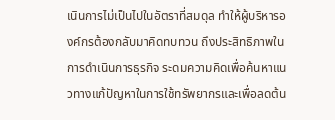เนินการไม่เป็นไปในอัตราที่สมดุล ทำให้ผู้บริหารองค์กรต้องกลับมาคิดทบทวน ถึงประสิทธิภาพในการดำเนินการธุรกิจ ระดมความคิดเพื่อค้นหาแนวทางแก้ปัญหาในการใช้ทรัพยากรและเพื่อลดต้น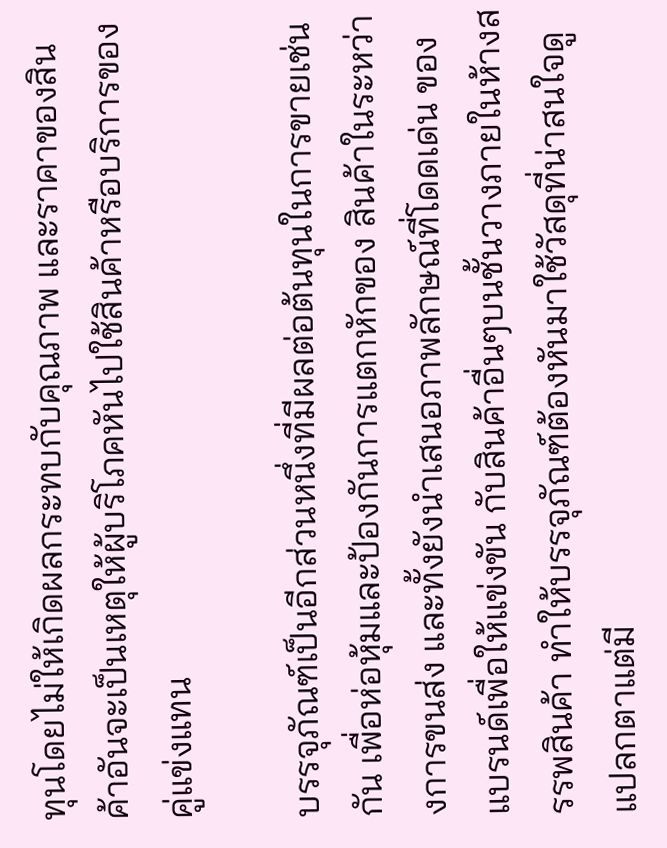ทุนโดยไม่ให้เกิดผลกระทบกับคุณภาพ และราคาของสินค้าอันจะเป็นเหตุให้ผู้บริโภคหันไปใช้สินค้าหรือบริการของคู่แข่งแทน

บรรจุภัณฑ์เป็นอีกส่วนหนึ่งที่มีผลต่อต้นทุนในการขายเช่นกัน เพื่อห่อหุ้มและป้องกันการแตกหักของ สินค้าในระหว่างการขนส่ง และทั้งยังนำเสนอภาพลักษณ์ที่โดดเด่น ของแบรนด์เพื่อให้แข่งขัน กับสินค้าอื่นๆบนชั้นวางภายในห้างสรรพสินค้า ทำให้บรรจุภัณฑ์ต้องหันมาใช้วัสดุที่น่าสนใจดูแปลกตาแต่มี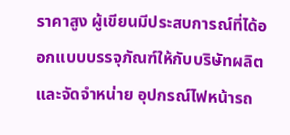ราคาสูง ผู้เขียนมีประสบการณ์ที่ได้ออกแบบบรรจุภัณฑ์ให้กับบริษัทผลิตและจัดจำหน่าย อุปกรณ์ไฟหน้ารถ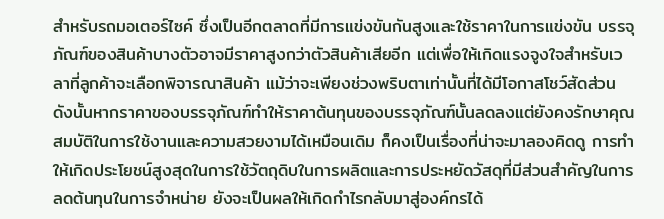สำหรับรถมอเตอร์ไซค์ ซึ่งเป็นอีกตลาดที่มีการแข่งขันกันสูงและใช้ราคาในการแข่งขัน บรรจุภัณฑ์ของสินค้าบางตัวอาจมีราคาสูงกว่าตัวสินค้าเสียอีก แต่เพื่อให้เกิดแรงจูงใจสำหรับเวลาที่ลูกค้าจะเลือกพิจารณาสินค้า แม้ว่าจะเพียงช่วงพริบตาเท่านั้นที่ได้มีโอกาสโชว์สัดส่วน ดังนั้นหากราคาของบรรจุภัณฑ์ทำให้ราคาต้นทุนของบรรจุภัณฑ์นั้นลดลงแต่ยังคงรักษาคุณสมบัติในการใช้งานและความสวยงามได้เหมือนเดิม ก็คงเป็นเรื่องที่น่าจะมาลองคิดดู การทำให้เกิดประโยชน์สูงสุดในการใช้วัตถุดิบในการผลิตและการประหยัดวัสดุที่มีส่วนสำคัญในการลดต้นทุนในการจำหน่าย ยังจะเป็นผลให้เกิดกำไรกลับมาสู่องค์กรได้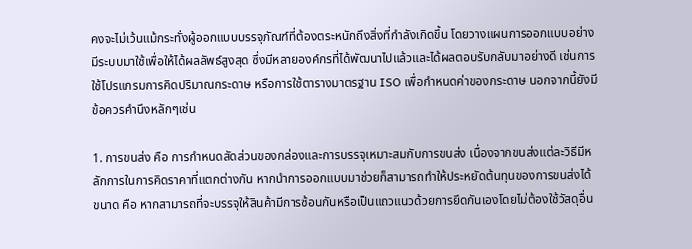คงจะไม่เว้นแม้กระทั่งผู้ออกแบบบรรจุภัณฑ์ที่ต้องตระหนักถึงสิ่งที่กำลังเกิดขึ้น โดยวางแผนการออกแบบอย่างมีระบบมาใช้เพื่อให้ได้ผลลัพธ์สูงสุด ซึ่งมีหลายองค์กรที่ได้พัฒนาไปแล้วและได้ผลตอบรับกลับมาอย่างดี เช่นการใช้โปรแกรมการคิดปริมาณกระดาษ หรือการใช้ตารางมาตรฐาน ISO เพื่อกำหนดค่าของกระดาษ นอกจากนี้ยังมี ข้อควรคำนึงหลักๆเช่น

1. การขนส่ง คือ การกำหนดสัดส่วนของกล่องและการบรรจุเหมาะสมกับการขนส่ง เนื่องจากขนส่งแต่ละวิธีมีหลักการในการคิดราคาที่แตกต่างกัน หากนำการออกแบบมาช่วยก็สามารถทำให้ประหยัดต้นทุนของการขนส่งได้
ขนาด คือ หากสามารถที่จะบรรจุให้สินค้ามีการซ้อนกันหรือเป็นแถวแนวด้วยการยึดกันเองโดยไม่ต้องใช้วัสดุอื่น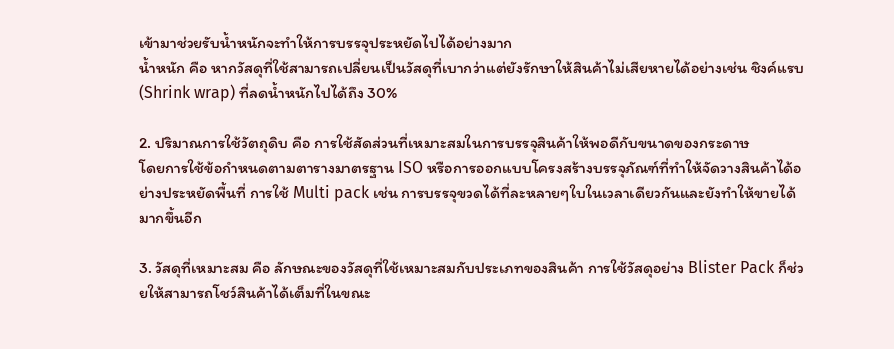เข้ามาช่วยรับน้ำหนักจะทำให้การบรรจุประหยัดไปได้อย่างมาก
น้ำหนัก คือ หากวัสดุที่ใช้สามารถเปลี่ยนเป็นวัสดุที่เบากว่าแต่ยังรักษาให้สินค้าไม่เสียหายได้อย่างเช่น ชิงค์แรบ (Shrink wrap) ที่ลดน้ำหนักไปได้ถึง 30%

2. ปริมาณการใช้วัตถุดิบ คือ การใช้สัดส่วนที่เหมาะสมในการบรรจุสินค้าให้พอดีกับขนาดของกระดาษ
โดยการใช้ข้อกำหนดตามตารางมาตรฐาน ISO หรือการออกแบบโครงสร้างบรรจุภัณฑ์ที่ทำให้จัดวางสินค้าได้อย่างประหยัดพื้นที่ การใช้ Multi pack เช่น การบรรจุขวดได้ที่ละหลายๆใบในเวลาเดียวกันและยังทำให้ขายได้มากขึ้นอีก

3. วัสดุที่เหมาะสม คือ ลักษณะของวัสดุที่ใช้เหมาะสมกับประเภทของสินค้า การใช้วัสดุอย่าง Blister Pack ก็ช่วยให้สามารถโชว์สินค้าได้เต็มที่ในขณะ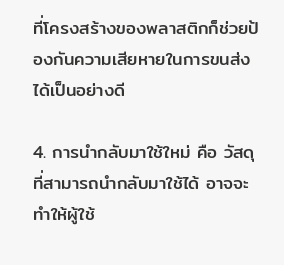ที่โครงสร้างของพลาสติกก็ช่วยป้องกันความเสียหายในการขนส่งได้เป็นอย่างดี

4. การนำกลับมาใช้ใหม่ คือ วัสดุที่สามารถนำกลับมาใช้ได้ อาจจะทำให้ผู้ใช้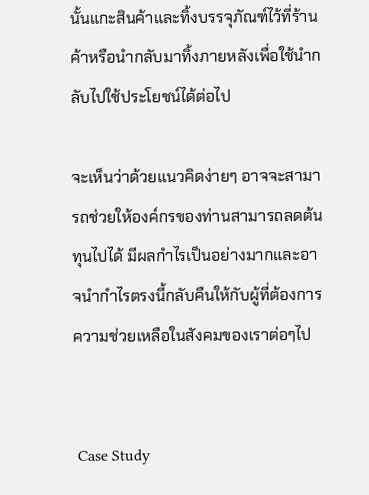นั้นแกะสินค้าและทิ้งบรรจุภัณฑ์ไว้ที่ร้านค้าหรือนำกลับมาทิ้งภายหลังเพื่อใช้นำกลับไปใช้ประโยชน์ได้ต่อไป

จะเห็นว่าด้วยแนวคิดง่ายๆ อาจจะสามารถช่วยให้องค์กรของท่านสามารถลดต้นทุนไปได้ มีผลกำไรเป็นอย่างมากและอาจนำกำไรตรงนี้กลับคืนให้กับผู้ที่ต้องการความช่วยเหลือในสังคมของเราต่อๆไป


 Case Study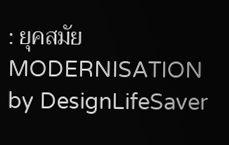: ยุคสมัย MODERNISATION by DesignLifeSaver